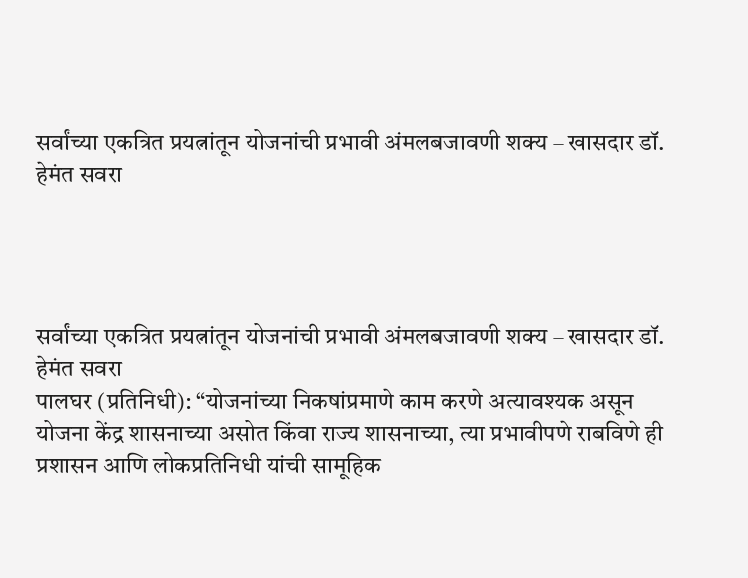सर्वांच्या एकत्रित प्रयत्नांतून योजनांची प्रभावी अंमलबजावणी शक्य – खासदार डॉ. हेमंत सवरा




सर्वांच्या एकत्रित प्रयत्नांतून योजनांची प्रभावी अंमलबजावणी शक्य – खासदार डॉ. हेमंत सवरा
पालघर (प्रतिनिधी): “योजनांच्या निकषांप्रमाणे काम करणे अत्यावश्यक असून योजना केंद्र शासनाच्या असोत किंवा राज्य शासनाच्या, त्या प्रभावीपणे राबविणे ही प्रशासन आणि लोकप्रतिनिधी यांची सामूहिक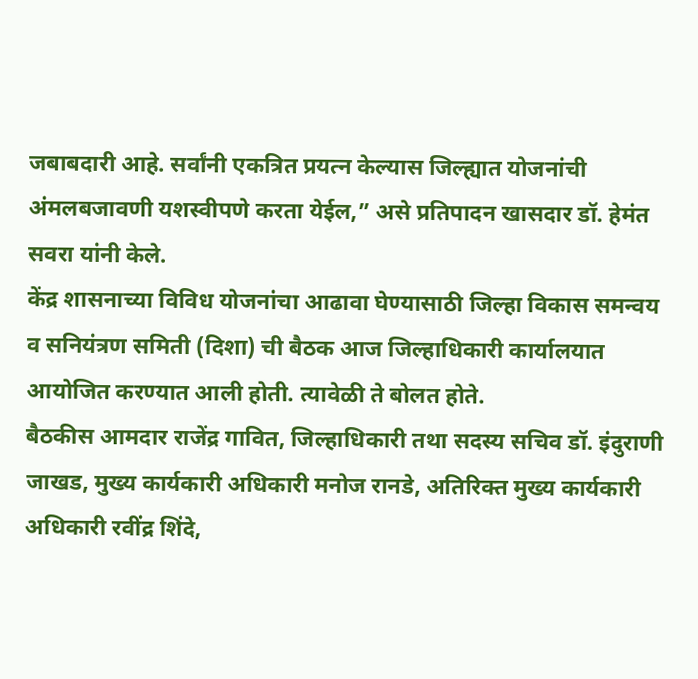जबाबदारी आहे. सर्वांनी एकत्रित प्रयत्न केल्यास जिल्ह्यात योजनांची अंमलबजावणी यशस्वीपणे करता येईल,” असे प्रतिपादन खासदार डॉ. हेमंत सवरा यांनी केले.
केंद्र शासनाच्या विविध योजनांचा आढावा घेण्यासाठी जिल्हा विकास समन्वय व सनियंत्रण समिती (दिशा) ची बैठक आज जिल्हाधिकारी कार्यालयात आयोजित करण्यात आली होती. त्यावेळी ते बोलत होते.
बैठकीस आमदार राजेंद्र गावित, जिल्हाधिकारी तथा सदस्य सचिव डॉ. इंदुराणी जाखड, मुख्य कार्यकारी अधिकारी मनोज रानडे, अतिरिक्त मुख्य कार्यकारी अधिकारी रवींद्र शिंदे,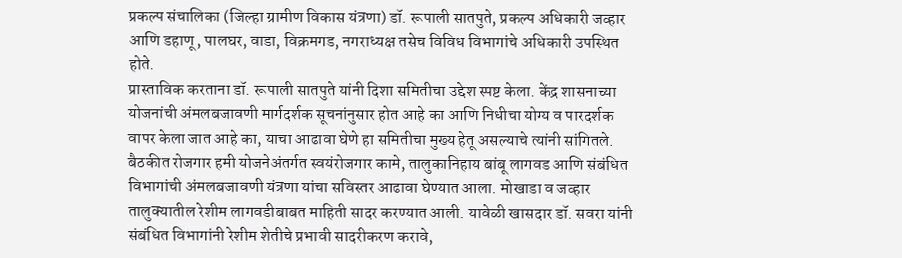प्रकल्प संचालिका (जिल्हा ग्रामीण विकास यंत्रणा) डॉ. रूपाली सातपुते, प्रकल्प अधिकारी जव्हार आणि डहाणू, पालघर, वाडा, विक्रमगड, नगराध्यक्ष तसेच विविध विभागांचे अधिकारी उपस्थित होते.
प्रास्ताविक करताना डॉ. रूपाली सातपुते यांनी दिशा समितीचा उद्देश स्पष्ट केला. केंद्र शासनाच्या योजनांची अंमलबजावणी मार्गदर्शक सूचनांनुसार होत आहे का आणि निधीचा योग्य व पारदर्शक वापर केला जात आहे का, याचा आढावा घेणे हा समितीचा मुख्य हेतू असल्याचे त्यांनी सांगितले.
बैठकीत रोजगार हमी योजनेअंतर्गत स्वयंरोजगार कामे, तालुकानिहाय बांबू लागवड आणि संबंधित विभागांची अंमलबजावणी यंत्रणा यांचा सविस्तर आढावा घेण्यात आला. मोखाडा व जव्हार तालुक्यातील रेशीम लागवडीबाबत माहिती सादर करण्यात आली. यावेळी खासदार डॉ. सवरा यांनी संबंधित विभागांनी रेशीम शेतीचे प्रभावी सादरीकरण करावे,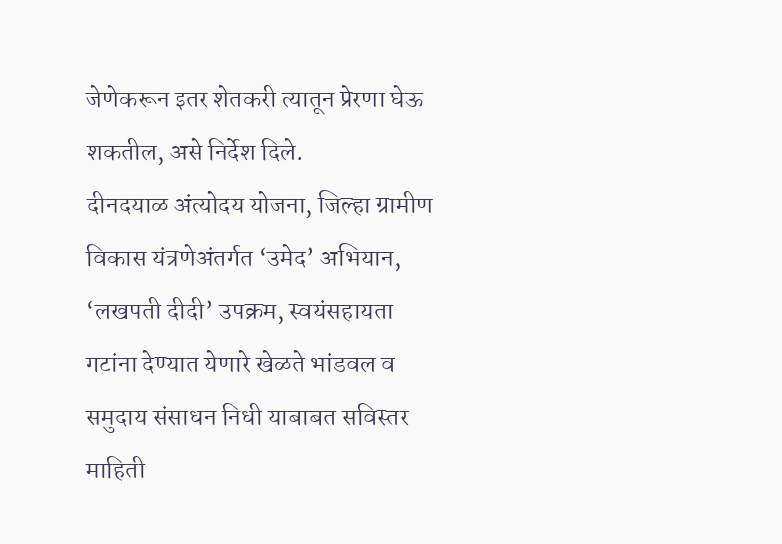जेणेकरून इतर शेतकरी त्यातून प्रेरणा घेऊ शकतील, असे निर्देश दिले.
दीनदयाळ अंत्योदय योजना, जिल्हा ग्रामीण विकास यंत्रणेअंतर्गत ‘उमेद’ अभियान, ‘लखपती दीदी’ उपक्रम, स्वयंसहायता गटांना देण्यात येणारे खेळते भांडवल व समुदाय संसाधन निधी याबाबत सविस्तर माहिती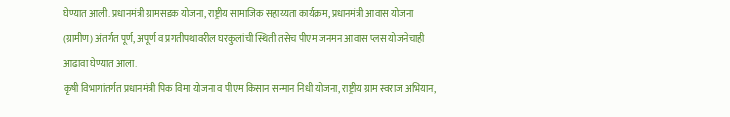घेण्यात आली. प्रधानमंत्री ग्रामसडक योजना, राष्ट्रीय सामाजिक सहाय्यता कार्यक्रम, प्रधानमंत्री आवास योजना (ग्रामीण) अंतर्गत पूर्ण, अपूर्ण व प्रगतीपथावरील घरकुलांची स्थिती तसेच पीएम जनमन आवास प्लस योजनेचाही आढावा घेण्यात आला.
कृषी विभागांतर्गत प्रधानमंत्री पिक विमा योजना व पीएम किसान सन्मान निधी योजना, राष्ट्रीय ग्राम स्वराज अभियान,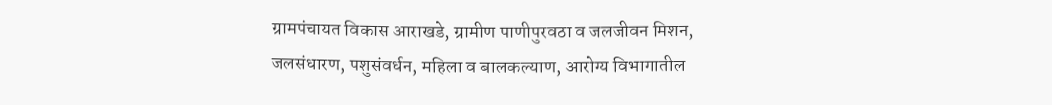ग्रामपंचायत विकास आराखडे, ग्रामीण पाणीपुरवठा व जलजीवन मिशन, जलसंधारण, पशुसंवर्धन, महिला व बालकल्याण, आरोग्य विभागातील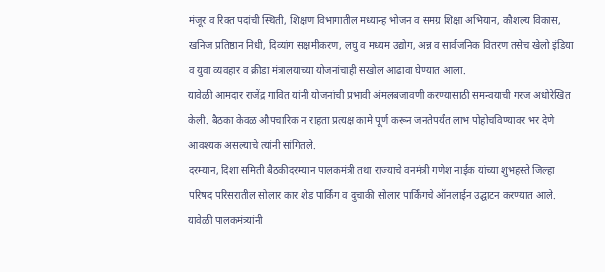मंजूर व रिक्त पदांची स्थिती, शिक्षण विभागातील मध्यान्ह भोजन व समग्र शिक्षा अभियान, कौशल्य विकास, खनिज प्रतिष्ठान निधी, दिव्यांग सक्षमीकरण, लघु व मध्यम उद्योग, अन्न व सार्वजनिक वितरण तसेच खेलो इंडिया व युवा व्यवहार व क्रीडा मंत्रालयाच्या योजनांचाही सखोल आढावा घेण्यात आला.
यावेळी आमदार राजेंद्र गावित यांनी योजनांची प्रभावी अंमलबजावणी करण्यासाठी समन्वयाची गरज अधोरेखित केली. बैठका केवळ औपचारिक न राहता प्रत्यक्ष कामे पूर्ण करून जनतेपर्यंत लाभ पोहोचविण्यावर भर देणे आवश्यक असल्याचे त्यांनी सांगितले.
दरम्यान, दिशा समिती बैठकीदरम्यान पालकमंत्री तथा राज्याचे वनमंत्री गणेश नाईक यांच्या शुभहस्ते जिल्हा परिषद परिसरातील सोलार कार शेड पार्किंग व दुचाकी सोलार पार्किंगचे ऑनलाईन उद्घाटन करण्यात आले. यावेळी पालकमंत्र्यांनी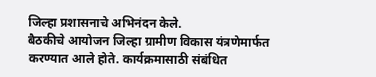जिल्हा प्रशासनाचे अभिनंदन केले.
बैठकीचे आयोजन जिल्हा ग्रामीण विकास यंत्रणेमार्फत करण्यात आले होते. कार्यक्रमासाठी संबंधित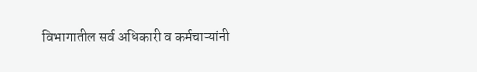विभागातील सर्व अधिकारी व कर्मचाऱ्यांनी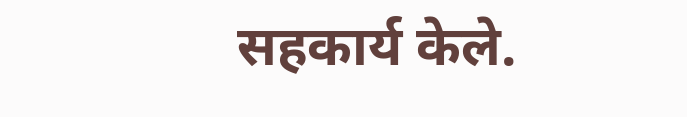सहकार्य केले.